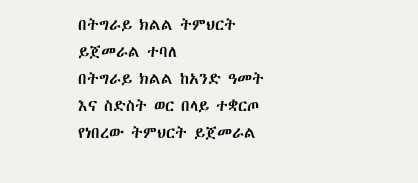በትግራይ ክልል ትምህርት ይጀመራል ተባለ
በትግራይ ክልል ከአንድ ዓመት እና ስድስት ወር በላይ ተቋርጦ የነበረው ትምህርት ይጀመራል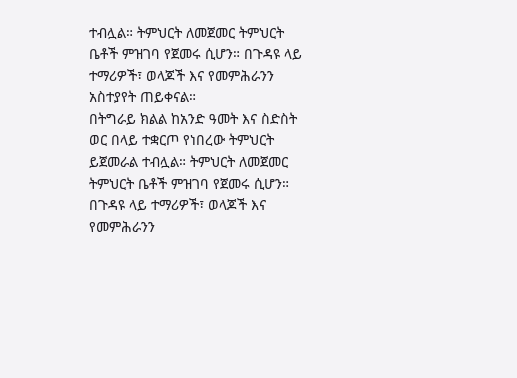ተብሏል። ትምህርት ለመጀመር ትምህርት ቤቶች ምዝገባ የጀመሩ ሲሆን። በጉዳዩ ላይ ተማሪዎች፣ ወላጆች እና የመምሕራንን አስተያየት ጠይቀናል።
በትግራይ ክልል ከአንድ ዓመት እና ስድስት ወር በላይ ተቋርጦ የነበረው ትምህርት ይጀመራል ተብሏል። ትምህርት ለመጀመር ትምህርት ቤቶች ምዝገባ የጀመሩ ሲሆን። በጉዳዩ ላይ ተማሪዎች፣ ወላጆች እና የመምሕራንን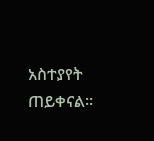አስተያየት ጠይቀናል።